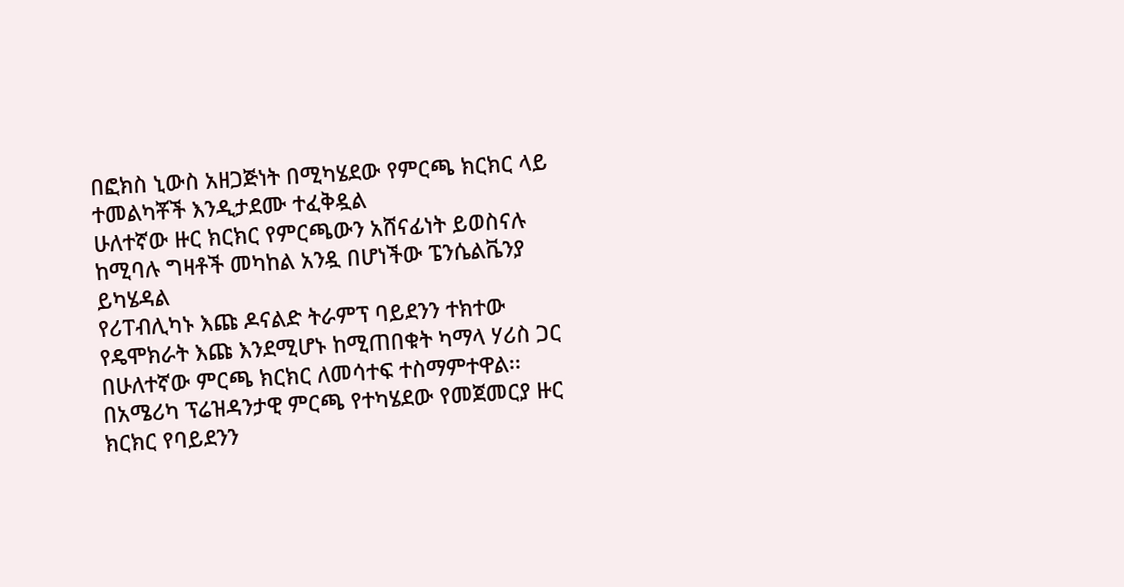በፎክስ ኒውስ አዘጋጅነት በሚካሄደው የምርጫ ክርክር ላይ ተመልካቾች እንዲታደሙ ተፈቅዷል
ሁለተኛው ዙር ክርክር የምርጫውን አሸናፊነት ይወስናሉ ከሚባሉ ግዛቶች መካከል አንዷ በሆነችው ፔንሴልቬንያ ይካሄዳል
የሪፐብሊካኑ እጩ ዶናልድ ትራምፕ ባይደንን ተክተው የዴሞክራት እጩ እንደሚሆኑ ከሚጠበቁት ካማላ ሃሪስ ጋር በሁለተኛው ምርጫ ክርክር ለመሳተፍ ተስማምተዋል፡፡
በአሜሪካ ፕሬዝዳንታዊ ምርጫ የተካሄደው የመጀመርያ ዙር ክርክር የባይደንን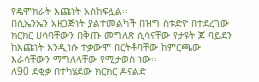የዴሞክራት እጩነት አስከፍሏል፡፡
በሲኤንኤን አዘጋጅነት ያልተመልካች በዝግ ስቱድዮ በተደረገው ክርክር ሀሳባቸውን በቅጡ መግለጽ ሲሳናቸው የታዩት ጆ ባይደን ከእጩነት እንዲነሱ ተቃውሞ በርትቶባቸው ከምርጫው እራሳቸውን ማግለላቸው የሚታወስ ነው፡፡
ለ90 ደቂቃ በተካሄደው ክርክር ዶናልድ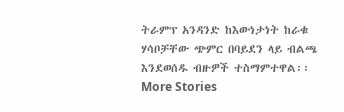ትራምፕ አንዳንድ ከእውነታነት ከራቁ ሃሳቦቻቸው ጭምር በባይደን ላይ ብልጫ እንደወሰዱ ብዙዎች ተስማምተዋል፡፡
More Stories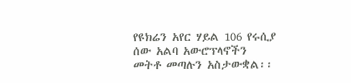የዩክሬን አየር ሃይል 106 የሩሲያ ሰው አልባ አውሮፕላኖችን መትቶ መጣሉን አስታውቋል፡፡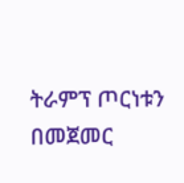ትራምፕ ጦርነቱን በመጀመር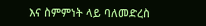እና ስምምነት ላይ ባለመድረስ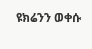ዩክሬንን ወቀሱ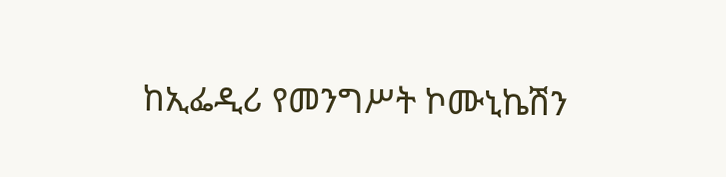ከኢፌዲሪ የመንግሥት ኮሙኒኬሽን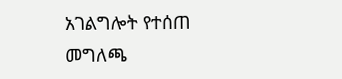አገልግሎት የተሰጠ መግለጫ